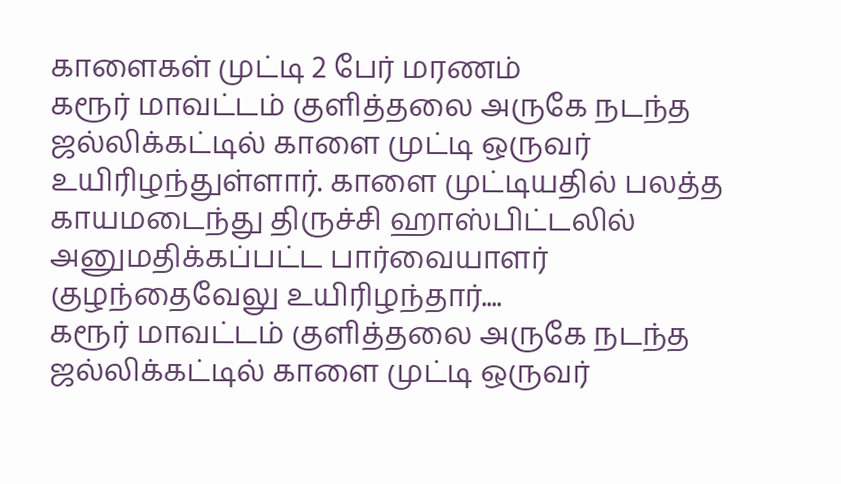காளைகள் முட்டி 2 பேர் மரணம்
கரூர் மாவட்டம் குளித்தலை அருகே நடந்த ஜல்லிக்கட்டில் காளை முட்டி ஒருவர் உயிரிழந்துள்ளார். காளை முட்டியதில் பலத்த காயமடைந்து திருச்சி ஹாஸ்பிட்டலில் அனுமதிக்கப்பட்ட பார்வையாளர் குழந்தைவேலு உயிரிழந்தார்....
கரூர் மாவட்டம் குளித்தலை அருகே நடந்த ஜல்லிக்கட்டில் காளை முட்டி ஒருவர்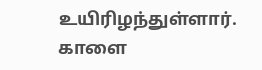உயிரிழந்துள்ளார். காளை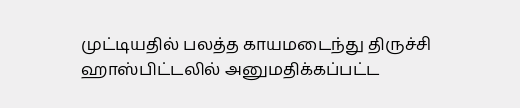முட்டியதில் பலத்த காயமடைந்து திருச்சி ஹாஸ்பிட்டலில் அனுமதிக்கப்பட்ட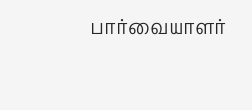பார்வையாளர்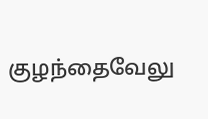குழந்தைவேலு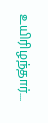உயிரிழந்தார்....